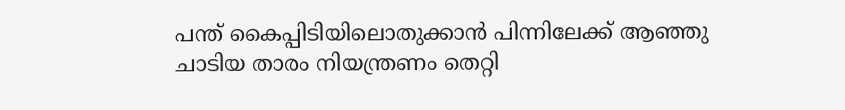പന്ത് കൈപ്പിടിയിലൊതുക്കാൻ പിന്നിലേക്ക് ആഞ്ഞു ചാടിയ താരം നിയന്ത്രണം തെറ്റി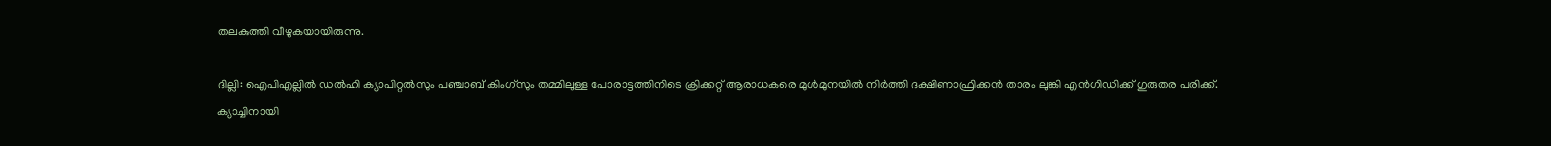തലകുത്തി വീഴുകയായിരുന്നു.

ദില്ലി: ഐപിഎല്ലില്‍ ഡൽഹി ക്യാപിറ്റൽസും പഞ്ചാബ് കിംഗ്‌സും തമ്മിലുള്ള പോരാട്ടത്തിനിടെ ക്രിക്കറ്റ് ആരാധകരെ മുൾമുനയിൽ നിർത്തി ദക്ഷിണാഫ്രിക്കൻ താരം ലുങ്കി എൻഗിഡിക്ക് ഗുരുതര പരിക്ക്. ക്യാച്ചിനായി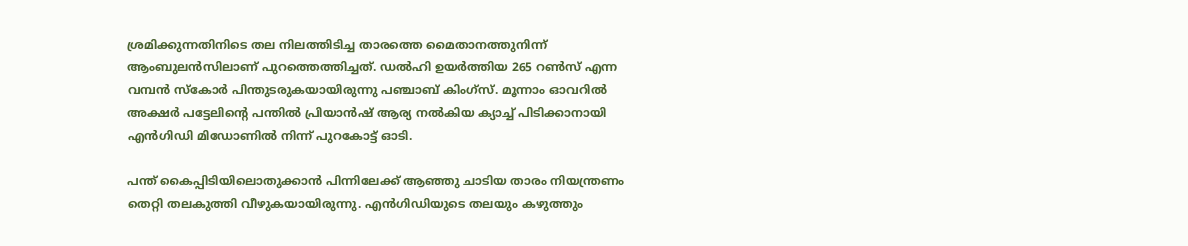ശ്രമിക്കുന്നതിനിടെ തല നിലത്തിടിച്ച താരത്തെ മൈതാനത്തുനിന്ന് ആംബുലൻസിലാണ് പുറത്തെത്തിച്ചത്. ഡൽഹി ഉയർത്തിയ 265 റൺസ് എന്ന വമ്പൻ സ്കോർ പിന്തുടരുകയായിരുന്നു പഞ്ചാബ് കിംഗ്‌സ്. മൂന്നാം ഓവറിൽ അക്ഷർ പട്ടേലിന്‍റെ പന്തിൽ പ്രിയാൻഷ് ആര്യ നൽകിയ ക്യാച്ച് പിടിക്കാനായി എൻഗിഡി മിഡോണില്‍ നിന്ന് പുറകോട്ട് ഓടി.

പന്ത് കൈപ്പിടിയിലൊതുക്കാൻ പിന്നിലേക്ക് ആഞ്ഞു ചാടിയ താരം നിയന്ത്രണം തെറ്റി തലകുത്തി വീഴുകയായിരുന്നു. എൻഗിഡിയുടെ തലയും കഴുത്തും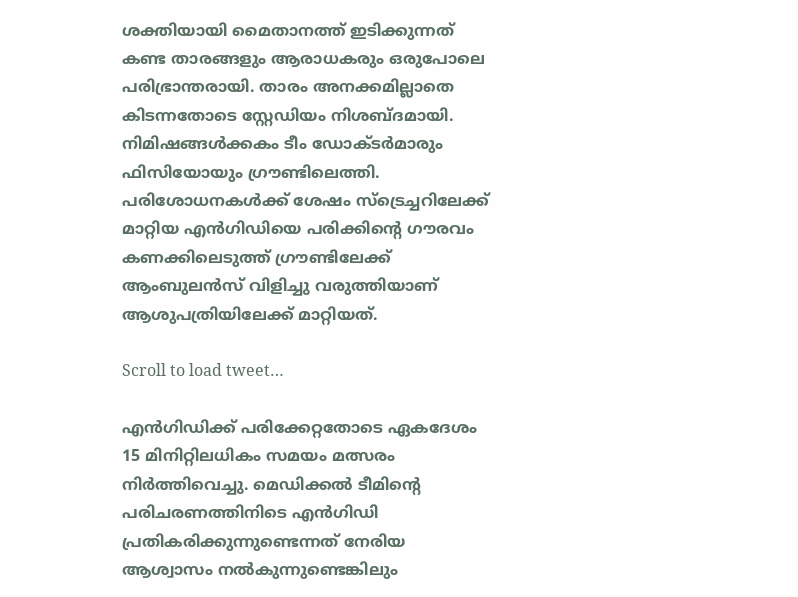ശക്തിയായി മൈതാനത്ത് ഇടിക്കുന്നത് കണ്ട താരങ്ങളും ആരാധകരും ഒരുപോലെ പരിഭ്രാന്തരായി. താരം അനക്കമില്ലാതെ കിടന്നതോടെ സ്റ്റേഡിയം നിശബ്ദമായി. നിമിഷങ്ങൾക്കകം ടീം ഡോക്ടർമാരും ഫിസിയോയും ഗ്രൗണ്ടിലെത്തി. പരിശോധനകൾക്ക് ശേഷം സ്ട്രെച്ചറിലേക്ക് മാറ്റിയ എന്‍ഗിഡിയെ പരിക്കിന്‍റെ ഗൗരവം കണക്കിലെടുത്ത് ഗ്രൗണ്ടിലേക്ക് ആംബുലൻസ് വിളിച്ചു വരുത്തിയാണ് ആശുപത്രിയിലേക്ക് മാറ്റിയത്.

Scroll to load tweet…

എന്‍ഗിഡിക്ക് പരിക്കേറ്റതോടെ ഏകദേശം 15 മിനിറ്റിലധികം സമയം മത്സരം നിർത്തിവെച്ചു. മെഡിക്കൽ ടീമിന്‍റെ പരിചരണത്തിനിടെ എൻഗിഡി പ്രതികരിക്കുന്നുണ്ടെന്നത് നേരിയ ആശ്വാസം നൽകുന്നുണ്ടെങ്കിലും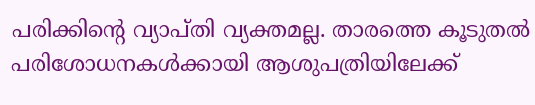പരിക്കിന്റെ വ്യാപ്തി വ്യക്തമല്ല. താരത്തെ കൂടുതൽ പരിശോധനകൾക്കായി ആശുപത്രിയിലേക്ക്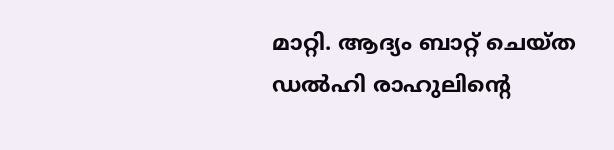മാറ്റി. ആദ്യം ബാറ്റ് ചെയ്ത ഡല്‍ഹി രാഹുലിന്‍റെ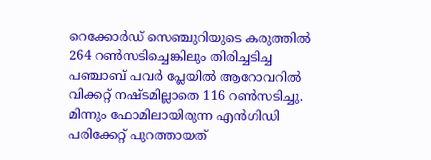റെക്കോര്‍ഡ് സെഞ്ചുറിയുടെ കരുത്തില്‍ 264 റണ്‍സടിച്ചെങ്കിലും തിരിച്ചടിച്ച പഞ്ചാബ് പവര്‍ പ്ലേയില്‍ ആറോവറില്‍ വിക്കറ്റ് നഷ്ടമില്ലാതെ 116 റണ്‍സടിച്ചു. മിന്നും ഫോമിലായിരുന്ന എന്‍ഗിഡി പരിക്കേറ്റ് പുറത്തായത്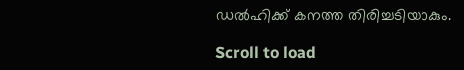ഡല്‍ഹിക്ക് കനത്ത തിരിച്ചടിയാകും.

Scroll to load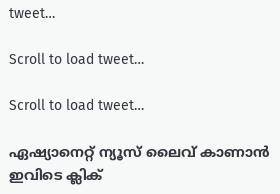tweet…

Scroll to load tweet…

Scroll to load tweet…

ഏഷ്യാനെറ്റ് ന്യൂസ് ലൈവ് കാണാന്‍ ഇവിടെ ക്ലിക്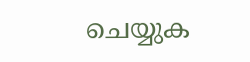ചെയ്യുക